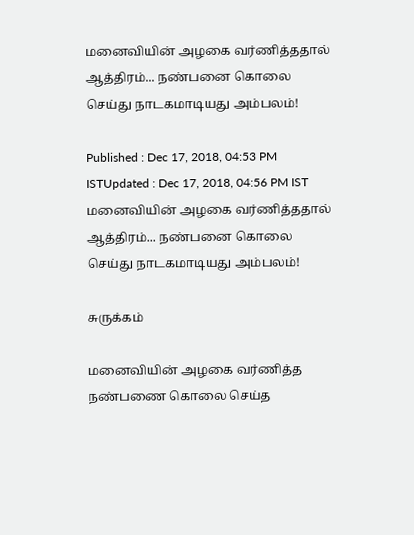மனைவியின் அழகை வர்ணித்ததால் ஆத்திரம்... நண்பனை கொலை செய்து நாடகமாடியது அம்பலம்!

Published : Dec 17, 2018, 04:53 PM ISTUpdated : Dec 17, 2018, 04:56 PM IST
மனைவியின் அழகை வர்ணித்ததால் ஆத்திரம்... நண்பனை கொலை செய்து நாடகமாடியது அம்பலம்!

சுருக்கம்

மனைவியின் அழகை வர்ணித்த நண்பணை கொலை செய்த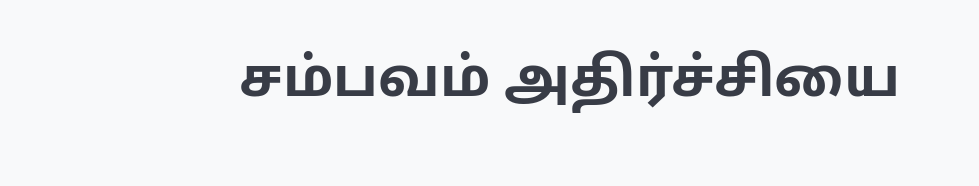சம்பவம் அதிர்ச்சியை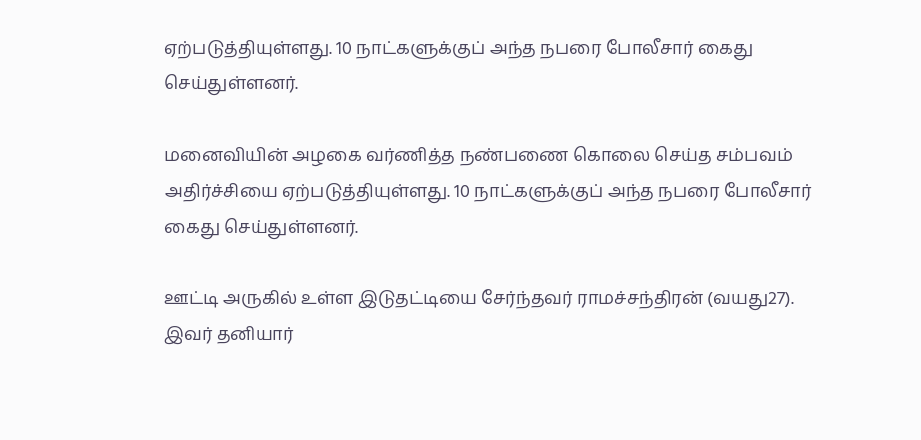ஏற்படுத்தியுள்ளது. 10 நாட்களுக்குப் அந்த நபரை போலீசார் கைது செய்துள்ளனர்.

மனைவியின் அழகை வர்ணித்த நண்பணை கொலை செய்த சம்பவம் அதிர்ச்சியை ஏற்படுத்தியுள்ளது. 10 நாட்களுக்குப் அந்த நபரை போலீசார் கைது செய்துள்ளனர்.

ஊட்டி அருகில் உள்ள இடுதட்டியை சேர்ந்தவர் ராமச்சந்திரன் (வயது27). இவர் தனியார்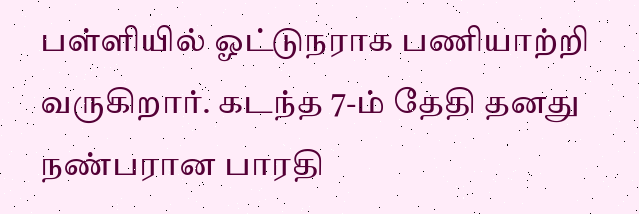பள்ளியில் ஓட்டுநராக பணியாற்றி வருகிறார். கடந்த 7-ம் தேதி தனது நண்பரான பாரதி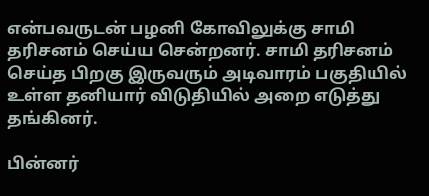என்பவருடன் பழனி கோவிலுக்கு சாமி தரிசனம் செய்ய சென்றனர். சாமி தரிசனம் செய்த பிறகு இருவரும் அடிவாரம் பகுதியில் உள்ள தனியார் விடுதியில் அறை எடுத்து தங்கினர்.

பின்னர்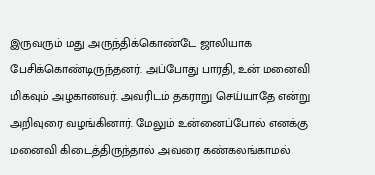இருவரும் மது அருந்திக்கொண்டே ஜாலியாக பேசிக்கொண்டிருந்தனர். அப்போது பாரதி, உன் மனைவி மிகவும் அழகானவர். அவரிடம் தகராறு செய்யாதே என்று அறிவுரை வழங்கினார். மேலும் உன்னைப்போல் எனக்கு மனைவி கிடைத்திருந்தால் அவரை கண்கலங்காமல்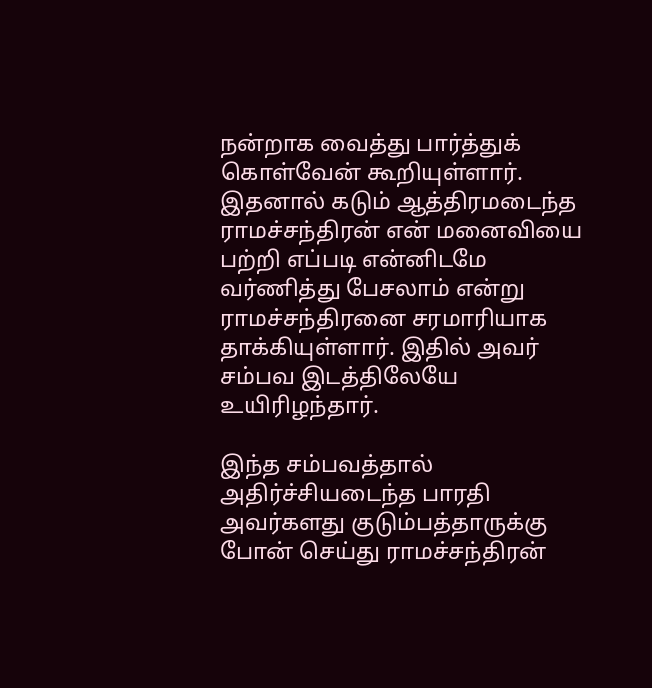நன்றாக வைத்து பார்த்துக் கொள்வேன் கூறியுள்ளார். இதனால் கடும் ஆத்திரமடைந்த ராமச்சந்திரன் என் மனைவியை பற்றி எப்படி என்னிடமே வர்ணித்து பேசலாம் என்று ராமச்சந்திரனை சரமாரியாக தாக்கியுள்ளார். இதில் அவர் சம்பவ இடத்திலேயே உயிரிழந்தார்.

இந்த சம்பவத்தால் அதிர்ச்சியடைந்த பாரதி அவர்களது குடும்பத்தாருக்கு போன் செய்து ராமச்சந்திரன்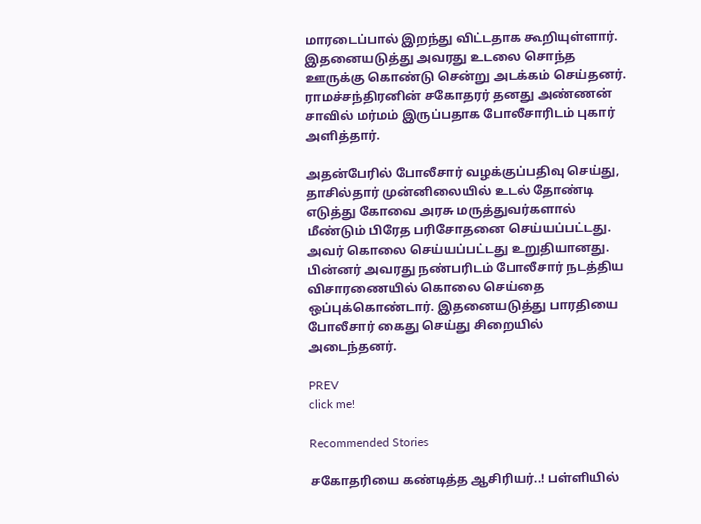மாரடைப்பால் இறந்து விட்டதாக கூறியுள்ளார். இதனையடுத்து அவரது உடலை சொந்த ஊருக்கு கொண்டு சென்று அடக்கம் செய்தனர். ராமச்சந்திரனின் சகோதரர் தனது அண்ணன் சாவில் மர்மம் இருப்பதாக போலீசாரிடம் புகார் அளித்தார்.

அதன்பேரில் போலீசார் வழக்குப்பதிவு செய்து, தாசில்தார் முன்னிலையில் உடல் தோண்டி எடுத்து கோவை அரசு மருத்துவர்களால் மீண்டும் பிரேத பரிசோதனை செய்யப்பட்டது. அவர் கொலை செய்யப்பட்டது உறுதியானது. பின்னர் அவரது நண்பரிடம் போலீசார் நடத்திய விசாரணையில் கொலை செய்தை ஒப்புக்கொண்டார். இதனையடுத்து பாரதியை போலீசார் கைது செய்து சிறையில் அடைந்தனர்.

PREV
click me!

Recommended Stories

சகோதரியை கண்டித்த ஆசிரியர்..! பள்ளியில்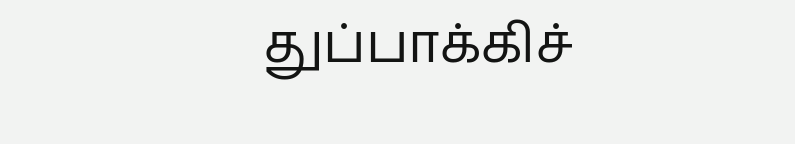துப்பாக்கிச்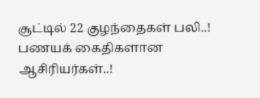சூட்டில் 22 குழந்தைகள் பலி..! பணயக் கைதிகளான ஆசிரியர்கள்..!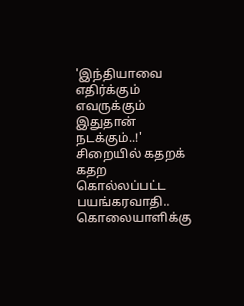'இந்தியாவை எதிர்க்கும் எவருக்கும் இதுதான் நடக்கும்..!' சிறையில் கதறக் கதற கொல்லப்பட்ட பயங்கரவாதி.. கொலையாளிக்கு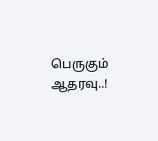பெருகும் ஆதரவு..!